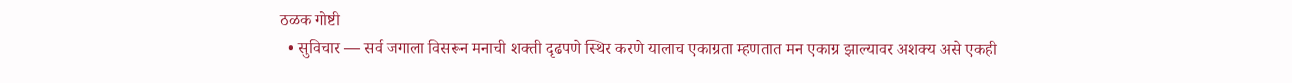ठळक गोष्टी
  • सुविचार — सर्व जगाला विसरून मनाची शक्ती दृढपणे स्थिर करणे यालाच एकाग्रता म्हणतात मन एकाग्र झाल्यावर अशक्य असे एकही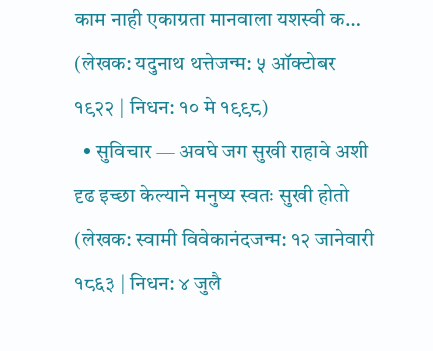काम नाही एकाग्रता मानवाला यशस्वी क… (लेखक: यदुनाथ थत्तेजन्म: ५ ऑक्टोबर १९२२ | निधन: १० मे १९९८)
  • सुविचार — अवघे जग सुखी राहावे अशी दृढ इच्छा केल्याने मनुष्य स्वतः सुखी होतो (लेखक: स्वामी विवेकानंदजन्म: १२ जानेवारी १८६३ | निधन: ४ जुलै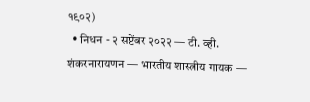१९०२)
  • निधन - २ सप्टेंबर २०२२ — टी. व्ही. शंकरनारायणन — भारतीय शास्त्रीय गायक —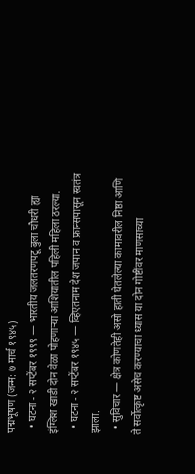पद्मभूषण (जन्म: ७ मार्च १९४५)
  • घटना - २ सप्टेंबर १९९९ — भारतीय जलतरणपटू बुला चौधरी ह्या इंग्लिश खाडी दोन वेळा पोहणाऱ्या आशियातील पहिली महिला ठरल्या.
  • घटना - २ सप्टेंबर १९४५ — व्हिएतनाम देश जपान व फ्रान्सपासून स्वतंत्र झाला.
  • सुविचार — क्षेत्र कोणतेही असो हाती घेतलेल्या कामावरील निष्ठा आणि ते सर्वोत्कृष्ट असेच करण्याचा ध्यास या दोन गोष्टींवर माणसाच्या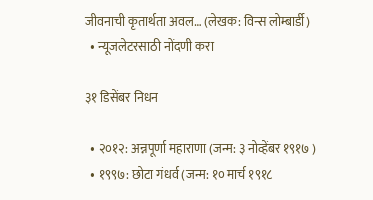जीवनाची कृतार्थता अवल… (लेखक: विन्स लोम्बार्डी)
  • न्यूजलेटरसाठी नोंदणी करा

३१ डिसेंबर निधन

  • २०१२: अन्नपूर्णा महाराणा (जन्म: ३ नोव्हेंबर १९१७ )
  • १९९७: छोटा गंधर्व (जन्म: १० मार्च १९१८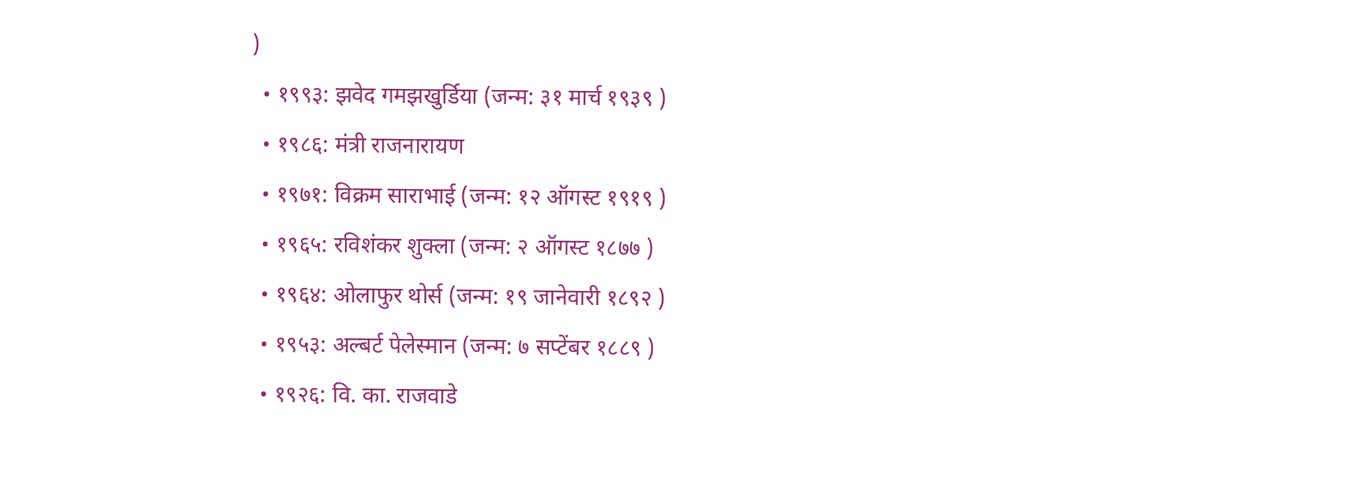)
  • १९९३: झवेद गमझखुर्डिया (जन्म: ३१ मार्च १९३९ )
  • १९८६: मंत्री राजनारायण
  • १९७१: विक्रम साराभाई (जन्म: १२ ऑगस्ट १९१९ )
  • १९६५: रविशंकर शुक्ला (जन्म: २ ऑगस्ट १८७७ )
  • १९६४: ओलाफुर थोर्स (जन्म: १९ जानेवारी १८९२ )
  • १९५३: अल्बर्ट पेलेस्मान (जन्म: ७ सप्टेंबर १८८९ )
  • १९२६: वि. का. राजवाडे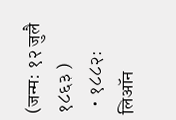(जन्म: १२ जुलै १८६३ )
  • १८८२: लिऑन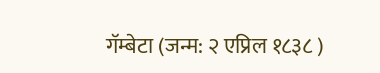गॅम्बेटा (जन्म: २ एप्रिल १८३८ )